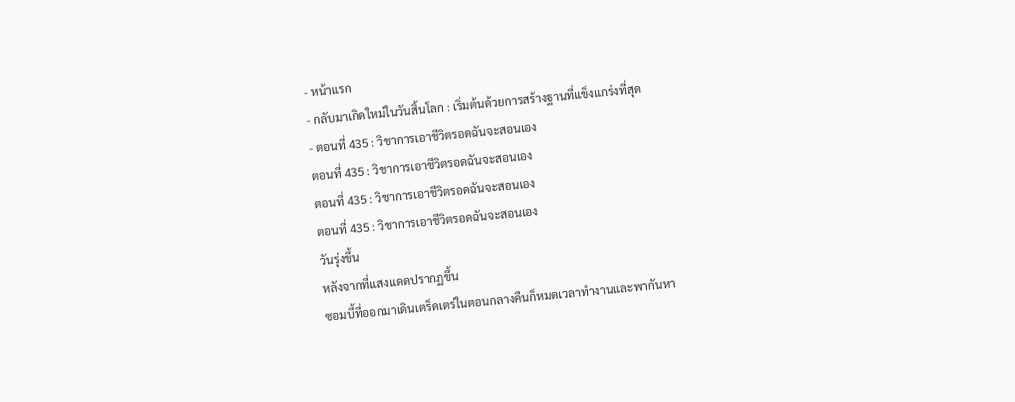- หน้าแรก
- กลับมาเกิดใหม่ในวันสิ้นโลก : เริ่มต้นด้วยการสร้างฐานที่แข็งแกร่งที่สุด
- ตอนที่ 435 : วิชาการเอาชีวิตรอดฉันจะสอนเอง
ตอนที่ 435 : วิชาการเอาชีวิตรอดฉันจะสอนเอง
ตอนที่ 435 : วิชาการเอาชีวิตรอดฉันจะสอนเอง
ตอนที่ 435 : วิชาการเอาชีวิตรอดฉันจะสอนเอง
วันรุ่งขึ้น
หลังจากที่แสงแดดปรากฏขึ้น
ซอมบี้ที่ออกมาเดินเตร็ดเตร่ในตอนกลางคืนก็หมดเวลาทำงานและพากันหา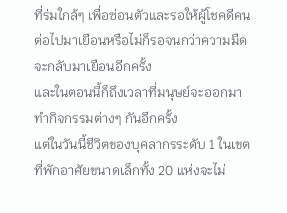ที่ร่มใกล้ๆ เพื่อซ่อนตัวและรอให้ผู้โชคดีคนต่อไปมาเยือนหรือไม่ก็รอจนกว่าความมืดจะกลับมาเยือนอีกครั้ง
และในตอนนี้ก็ถึงเวลาที่มนุษย์จะออกมาทำกิจกรรมต่างๆ กันอีกครั้ง
แต่ในวันนี้ชีวิตของบุคลากรระดับ 1 ในเขตที่พักอาศัยขนาดเล็กทั้ง 20 แห่งจะไม่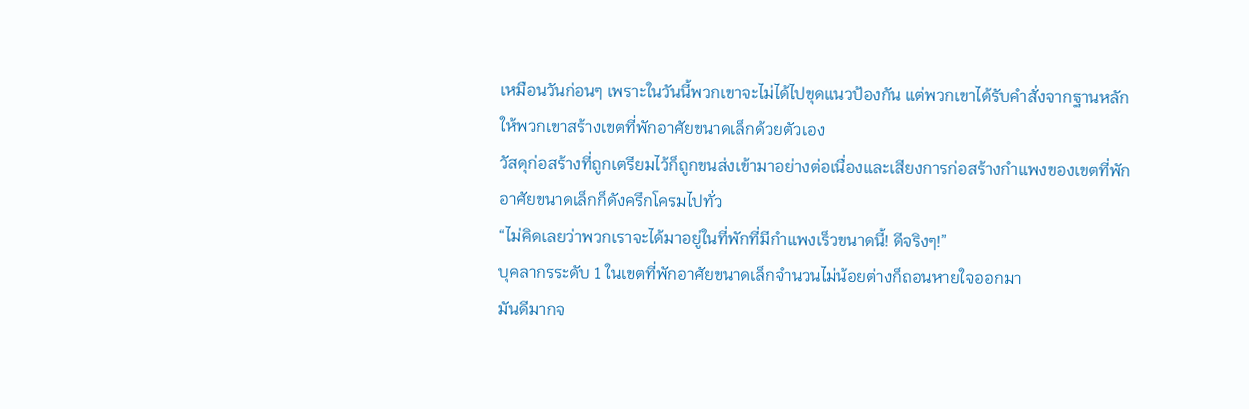เหมือนวันก่อนๆ เพราะในวันนี้พวกเขาจะไม่ได้ไปขุดแนวป้องกัน แต่พวกเขาได้รับคำสั่งจากฐานหลักให้พวกเขาสร้างเขตที่พักอาศัยขนาดเล็กด้วยตัวเอง
วัสดุก่อสร้างที่ถูกเตรียมไว้ก็ถูกขนส่งเข้ามาอย่างต่อเนื่องและเสียงการก่อสร้างกำแพงของเขตที่พักอาศัยขนาดเล็กก็ดังครึกโครมไปทั่ว
“ไม่คิดเลยว่าพวกเราจะได้มาอยู่ในที่พักที่มีกำแพงเร็วขนาดนี้! ดีจริงๆ!”
บุคลากรระดับ 1 ในเขตที่พักอาศัยขนาดเล็กจำนวนไม่น้อยต่างก็ถอนหายใจออกมา
มันดีมากจ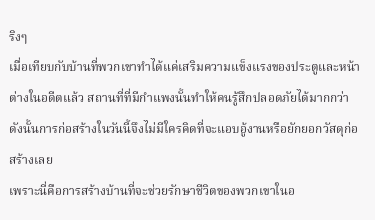ริงๆ
เมื่อเทียบกับบ้านที่พวกเขาทำได้แค่เสริมความแข็งแรงของประตูและหน้าต่างในอดีตแล้ว สถานที่ที่มีกำแพงนั้นทำให้คนรู้สึกปลอดภัยได้มากกว่า
ดังนั้นการก่อสร้างในวันนี้จึงไม่มีใครคิดที่จะแอบอู้งานหรือยักยอกวัสดุก่อสร้างเลย
เพราะนี่คือการสร้างบ้านที่จะช่วยรักษาชีวิตของพวกเขาในอ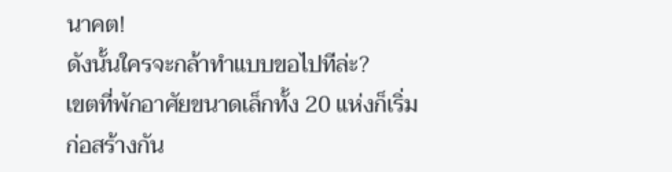นาคต!
ดังนั้นใครจะกล้าทำแบบขอไปทีล่ะ?
เขตที่พักอาศัยขนาดเล็กทั้ง 20 แห่งก็เริ่มก่อสร้างกัน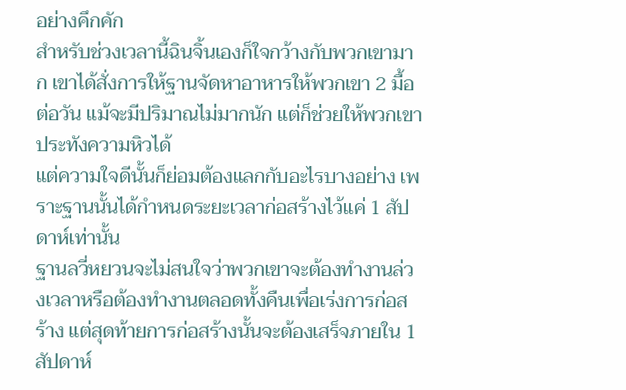อย่างคึกคัก
สำหรับช่วงเวลานี้ฉินจิ้นเองก็ใจกว้างกับพวกเขามาก เขาได้สั่งการให้ฐานจัดหาอาหารให้พวกเขา 2 มื้อต่อวัน แม้จะมีปริมาณไม่มากนัก แต่ก็ช่วยให้พวกเขาประทังความหิวได้
แต่ความใจดีนั้นก็ย่อมต้องแลกกับอะไรบางอย่าง เพราะฐานนั้นได้กำหนดระยะเวลาก่อสร้างไว้แค่ 1 สัปดาห์เท่านั้น
ฐานลวี่หยวนจะไม่สนใจว่าพวกเขาจะต้องทำงานล่วงเวลาหรือต้องทำงานตลอดทั้งคืนเพื่อเร่งการก่อสร้าง แต่สุดท้ายการก่อสร้างนั้นจะต้องเสร็จภายใน 1 สัปดาห์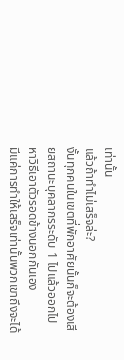เท่านั้น
แล้วถ้าทำไม่เสร็จล่ะ?
งั้นทุกคนในเขตที่พักอาศัยนั้นก็จะต้องเสียสถานะบุคลากรระดับ 1 ไปแล้วออกไปหาวิธีเอาตัวรอดข้างนอกกันเอง
มีแค่การทำให้เสร็จเท่านั้นพวกเขาถึงจะได้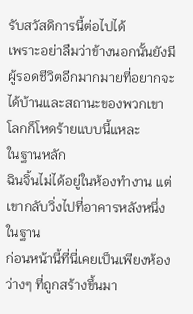รับสวัสดิการนี้ต่อไปได้
เพราะอย่าลืมว่าข้างนอกนั้นยังมีผู้รอดชีวิตอีกมากมายที่อยากจะได้บ้านและสถานะของพวกเขา
โลกก็โหดร้ายแบบนี้แหละ
ในฐานหลัก
ฉินจิ้นไม่ได้อยู่ในห้องทำงาน แต่เขากลับวิ่งไปที่อาคารหลังหนึ่งในฐาน
ก่อนหน้านี้ที่นี่เคยเป็นเพียงห้องว่างๆ ที่ถูกสร้างขึ้นมา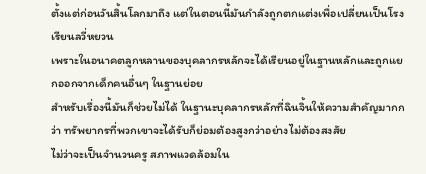ตั้งแต่ก่อนวันสิ้นโลกมาถึง แต่ในตอนนี้มันกำลังถูกตกแต่งเพื่อเปลี่ยนเป็นโรงเรียนลวี่หยวน
เพราะในอนาคตลูกหลานของบุคลากรหลักจะได้เรียนอยู่ในฐานหลักและถูกแยกออกจากเด็กคนอื่นๆ ในฐานย่อย
สำหรับเรื่องนี้มันก็ช่วยไม่ได้ ในฐานะบุคลากรหลักที่ฉินจิ้นให้ความสำคัญมากกว่า ทรัพยากรที่พวกเขาจะได้รับก็ย่อมต้องสูงกว่าอย่างไม่ต้องสงสัย
ไม่ว่าจะเป็นจำนวนครู สภาพแวดล้อมใน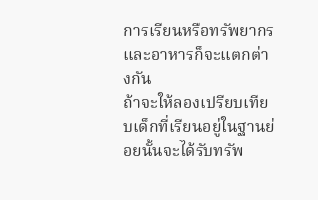การเรียนหรือทรัพยากรและอาหารก็จะแตกต่างกัน
ถ้าจะให้ลองเปรียบเทียบเด็กที่เรียนอยู่ในฐานย่อยนั้นจะได้รับทรัพ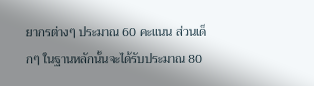ยากรต่างๆ ประมาณ 60 คะแนน ส่วนเด็กๆ ในฐานหลักนั้นจะได้รับประมาณ 80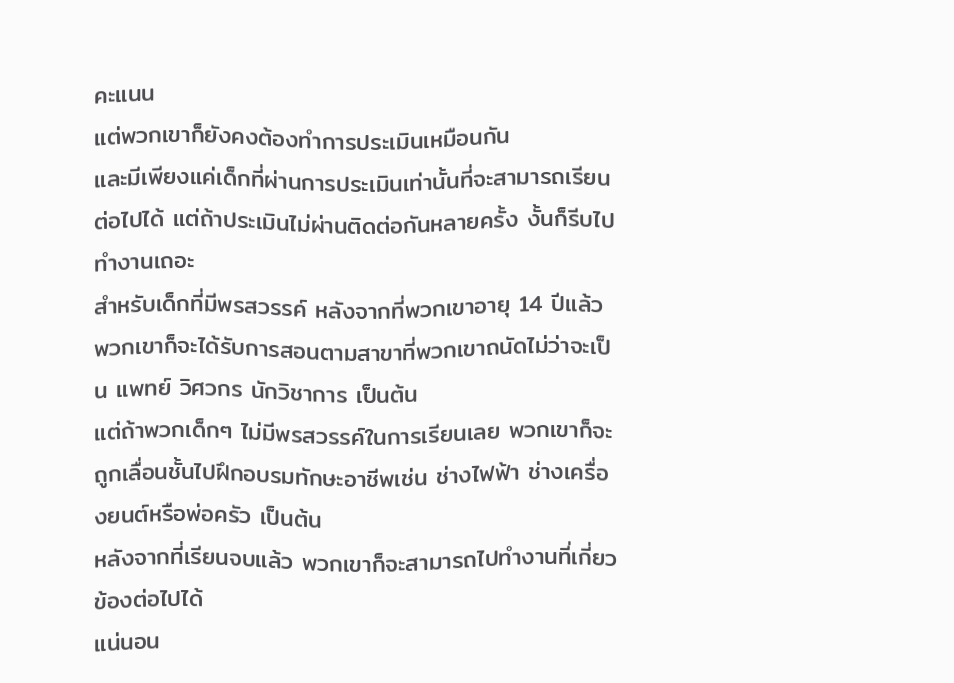คะแนน
แต่พวกเขาก็ยังคงต้องทำการประเมินเหมือนกัน
และมีเพียงแค่เด็กที่ผ่านการประเมินเท่านั้นที่จะสามารถเรียนต่อไปได้ แต่ถ้าประเมินไม่ผ่านติดต่อกันหลายครั้ง งั้นก็รีบไปทำงานเถอะ
สำหรับเด็กที่มีพรสวรรค์ หลังจากที่พวกเขาอายุ 14 ปีแล้ว พวกเขาก็จะได้รับการสอนตามสาขาที่พวกเขาถนัดไม่ว่าจะเป็น แพทย์ วิศวกร นักวิชาการ เป็นต้น
แต่ถ้าพวกเด็กๆ ไม่มีพรสวรรค์ในการเรียนเลย พวกเขาก็จะถูกเลื่อนชั้นไปฝึกอบรมทักษะอาชีพเช่น ช่างไฟฟ้า ช่างเครื่องยนต์หรือพ่อครัว เป็นต้น
หลังจากที่เรียนจบแล้ว พวกเขาก็จะสามารถไปทำงานที่เกี่ยวข้องต่อไปได้
แน่นอน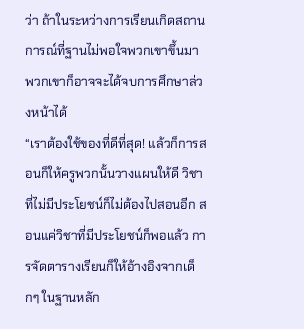ว่า ถ้าในระหว่างการเรียนเกิดสถานการณ์ที่ฐานไม่พอใจพวกเขาขึ้นมา พวกเขาก็อาจจะได้จบการศึกษาล่วงหน้าได้
“เราต้องใช้ของที่ดีที่สุด! แล้วก็การสอนก็ให้ครูพวกนั้นวางแผนให้ดี วิชาที่ไม่มีประโยชน์ก็ไม่ต้องไปสอนอีก สอนแค่วิชาที่มีประโยชน์ก็พอแล้ว การจัดตารางเรียนก็ให้อ้างอิงจากเด็กๆ ในฐานหลัก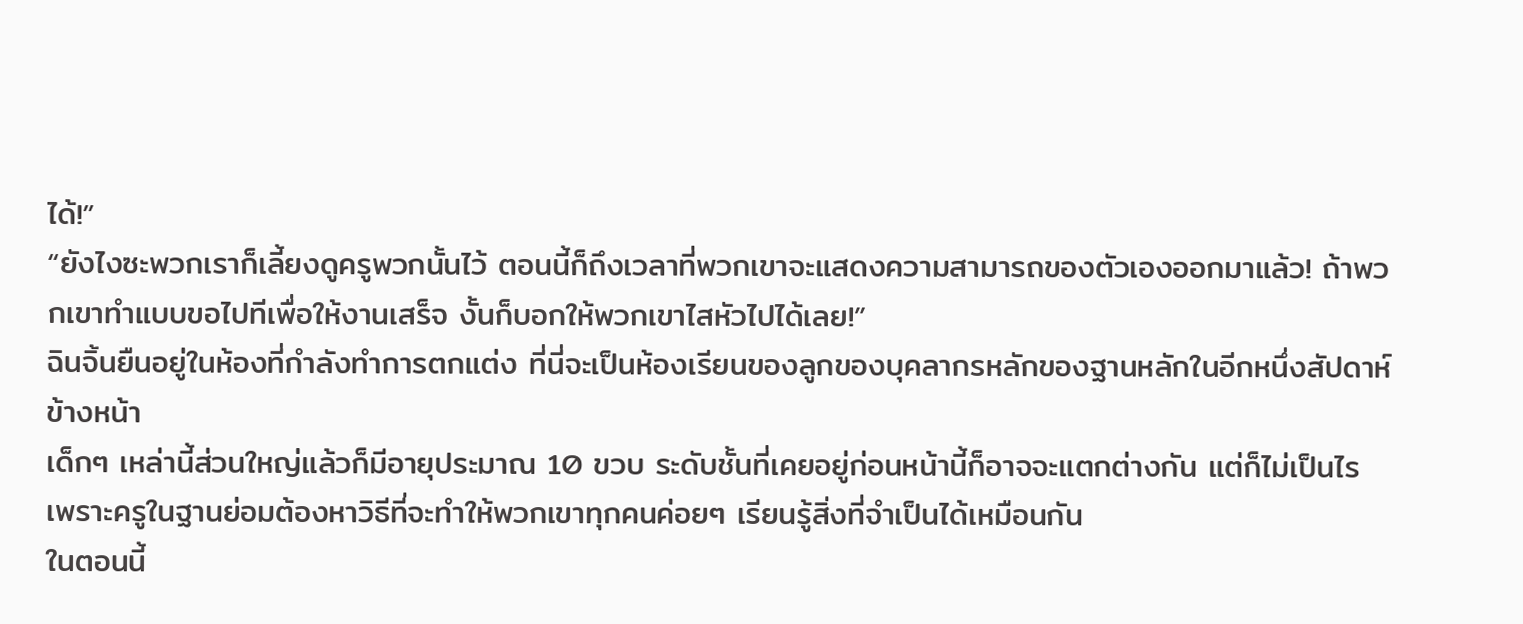ได้!”
“ยังไงซะพวกเราก็เลี้ยงดูครูพวกนั้นไว้ ตอนนี้ก็ถึงเวลาที่พวกเขาจะแสดงความสามารถของตัวเองออกมาแล้ว! ถ้าพวกเขาทำแบบขอไปทีเพื่อให้งานเสร็จ งั้นก็บอกให้พวกเขาไสหัวไปได้เลย!”
ฉินจิ้นยืนอยู่ในห้องที่กำลังทำการตกแต่ง ที่นี่จะเป็นห้องเรียนของลูกของบุคลากรหลักของฐานหลักในอีกหนึ่งสัปดาห์ข้างหน้า
เด็กๆ เหล่านี้ส่วนใหญ่แล้วก็มีอายุประมาณ 10 ขวบ ระดับชั้นที่เคยอยู่ก่อนหน้านี้ก็อาจจะแตกต่างกัน แต่ก็ไม่เป็นไร เพราะครูในฐานย่อมต้องหาวิธีที่จะทำให้พวกเขาทุกคนค่อยๆ เรียนรู้สิ่งที่จำเป็นได้เหมือนกัน
ในตอนนี้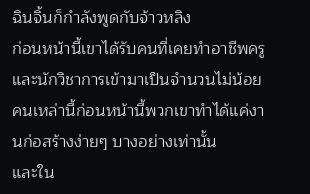ฉินจิ้นก็กำลังพูดกับจ้าวหลิง
ก่อนหน้านี้เขาได้รับคนที่เคยทำอาชีพครูและนักวิชาการเข้ามาเป็นจำนวนไม่น้อย คนเหล่านี้ก่อนหน้านี้พวกเขาทำได้แค่งานก่อสร้างง่ายๆ บางอย่างเท่านั้น
และใน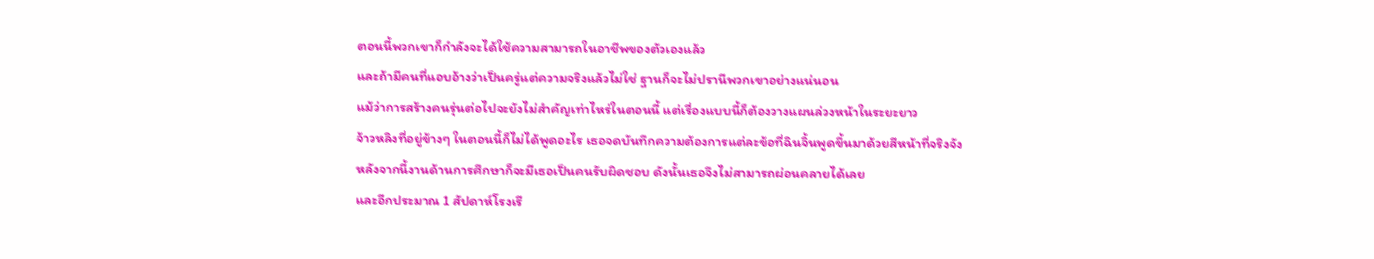ตอนนี้พวกเขาก็กำลังจะได้ใช้ความสามารถในอาชีพของตัวเองแล้ว
และถ้ามีคนที่แอบอ้างว่าเป็นครู่แต่ความจริงแล้วไม่ใช่ ฐานก็จะไม่ปรานีพวกเขาอย่างแน่นอน
แม้ว่าการสร้างคนรุ่นต่อไปจะยังไม่สำคัญเท่าไหร่ในตอนนี้ แต่เรื่องแบบนี้ก็ต้องวางแผนล่วงหน้าในระยะยาว
จ้าวหลิงที่อยู่ข้างๆ ในตอนนี้ก็ไม่ได้พูดอะไร เธอจดบันทึกความต้องการแต่ละข้อที่ฉินจิ้นพูดขึ้นมาด้วยสีหน้าที่จริงจัง
หลังจากนี้งานด้านการศึกษาก็จะมีเธอเป็นคนรับผิดชอบ ดังนั้นเธอจึงไม่สามารถผ่อนคลายได้เลย
และอีกประมาณ 1 สัปดาห์โรงเรี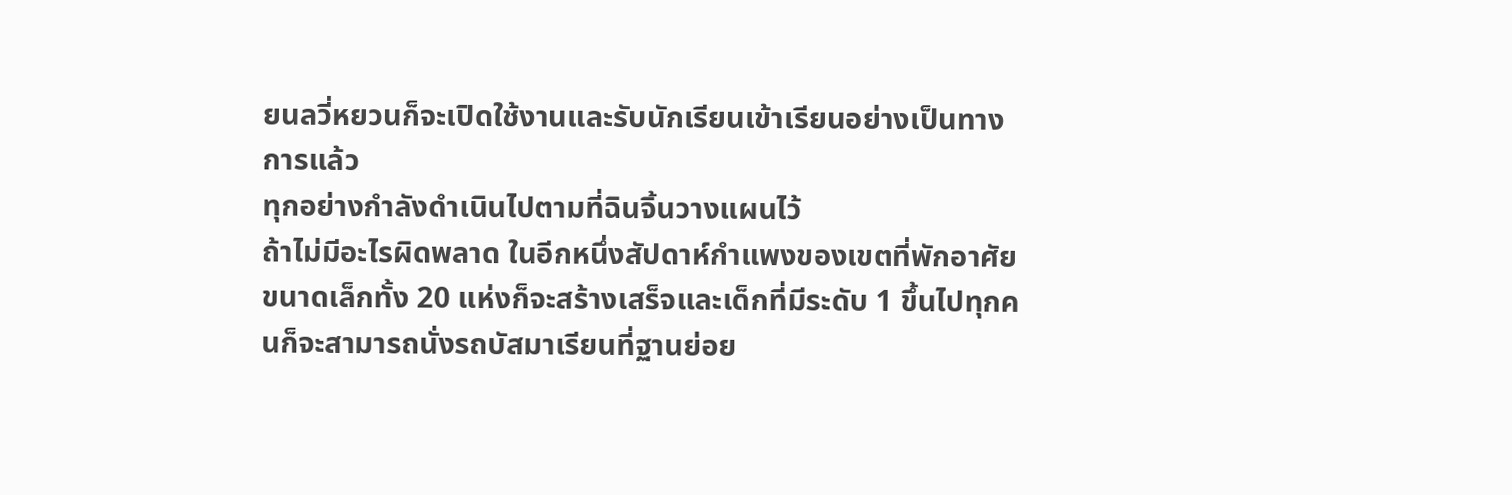ยนลวี่หยวนก็จะเปิดใช้งานและรับนักเรียนเข้าเรียนอย่างเป็นทางการแล้ว
ทุกอย่างกำลังดำเนินไปตามที่ฉินจิ้นวางแผนไว้
ถ้าไม่มีอะไรผิดพลาด ในอีกหนึ่งสัปดาห์กำแพงของเขตที่พักอาศัยขนาดเล็กทั้ง 20 แห่งก็จะสร้างเสร็จและเด็กที่มีระดับ 1 ขึ้นไปทุกคนก็จะสามารถนั่งรถบัสมาเรียนที่ฐานย่อย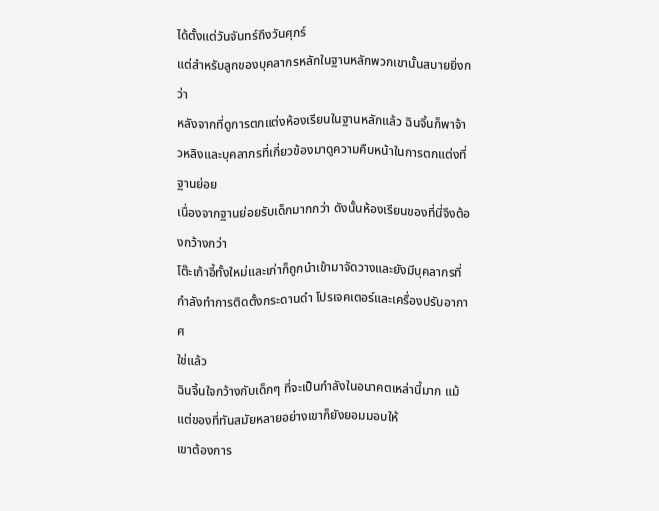ได้ตั้งแต่วันจันทร์ถึงวันศุกร์
แต่สำหรับลูกของบุคลากรหลักในฐานหลักพวกเขานั้นสบายยิ่งกว่า
หลังจากที่ดูการตกแต่งห้องเรียนในฐานหลักแล้ว ฉินจิ้นก็พาจ้าวหลิงและบุคลากรที่เกี่ยวข้องมาดูความคืบหน้าในการตกแต่งที่ฐานย่อย
เนื่องจากฐานย่อยรับเด็กมากกว่า ดังนั้นห้องเรียนของที่นี่จึงต้องกว้างกว่า
โต๊ะเก้าอี้ทั้งใหม่และเก่าก็ถูกนำเข้ามาจัดวางและยังมีบุคลากรที่กำลังทำการติดตั้งกระดานดำ โปรเจคเตอร์และเครื่องปรับอากาศ
ใช่แล้ว
ฉินจิ้นใจกว้างกับเด็กๆ ที่จะเป็นกำลังในอนาคตเหล่านี้มาก แม้แต่ของที่ทันสมัยหลายอย่างเขาก็ยังยอมมอบให้
เขาต้องการ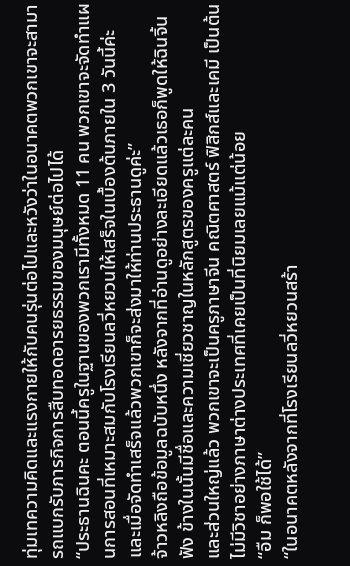ทุ่มเทความคิดและแรงกายให้กับคนรุ่นต่อไปและหวังว่าในอนาคตพวกเขาจะสามารถแบกรับภารกิจการสืบทอดอารยธรรมของมนุษย์ต่อไปได้
“ประธานฉินคะ ตอนนี้ครูในฐานของพวกเรามีทั้งหมด 11 คน พวกเขาจะจัดทำแผนการสอนที่เหมาะสมกับโรงเรียนลวี่หยวนให้เสร็จในเบื้องต้นภายใน 3 วันนี้ค่ะ และเมื่อจัดทำเสร็จแล้วพวกเขาก็จะส่งมาให้ท่านประธานดูค่ะ”
จ้าวหลิงถือข้อมูลฉบับหนึ่ง หลังจากที่อ่านดูอย่างละเอียดแล้วเธอก็พูดให้ฉินจิ้นฟัง ข้างในนั้นมีชื่อและความเชี่ยวชาญในหลักสูตรของครูแต่ละคน
และส่วนใหญ่แล้ว พวกเขาจะเป็นครูภาษาจีน คณิตศาสตร์ ฟิสิกส์และเคมี เป็นต้น
ไม่มีวิชาอย่างภาษาต่างประเทศที่เคยเป็นที่นิยมเลยแม้แต่น้อย
“อืม ก็พอใช้ได้”
“ในอนาคตหลังจากที่โรงเรียนลวี่หยวนสร้า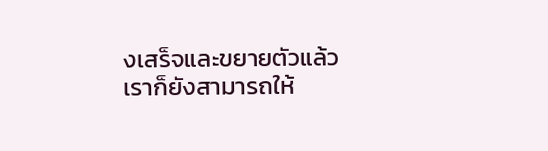งเสร็จและขยายตัวแล้ว เราก็ยังสามารถให้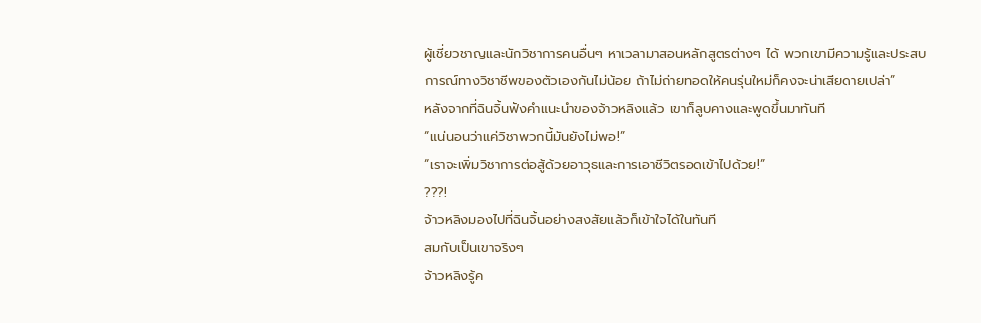ผู้เชี่ยวชาญและนักวิชาการคนอื่นๆ หาเวลามาสอนหลักสูตรต่างๆ ได้ พวกเขามีความรู้และประสบการณ์ทางวิชาชีพของตัวเองกันไม่น้อย ถ้าไม่ถ่ายทอดให้คนรุ่นใหม่ก็คงจะน่าเสียดายเปล่า”
หลังจากที่ฉินจิ้นฟังคำแนะนำของจ้าวหลิงแล้ว เขาก็ลูบคางและพูดขึ้นมาทันที
“แน่นอนว่าแค่วิชาพวกนี้มันยังไม่พอ!”
“เราจะเพิ่มวิชาการต่อสู้ด้วยอาวุธและการเอาชีวิตรอดเข้าไปด้วย!”
???!
จ้าวหลิงมองไปที่ฉินจิ้นอย่างสงสัยแล้วก็เข้าใจได้ในทันที
สมกับเป็นเขาจริงๆ
จ้าวหลิงรู้ค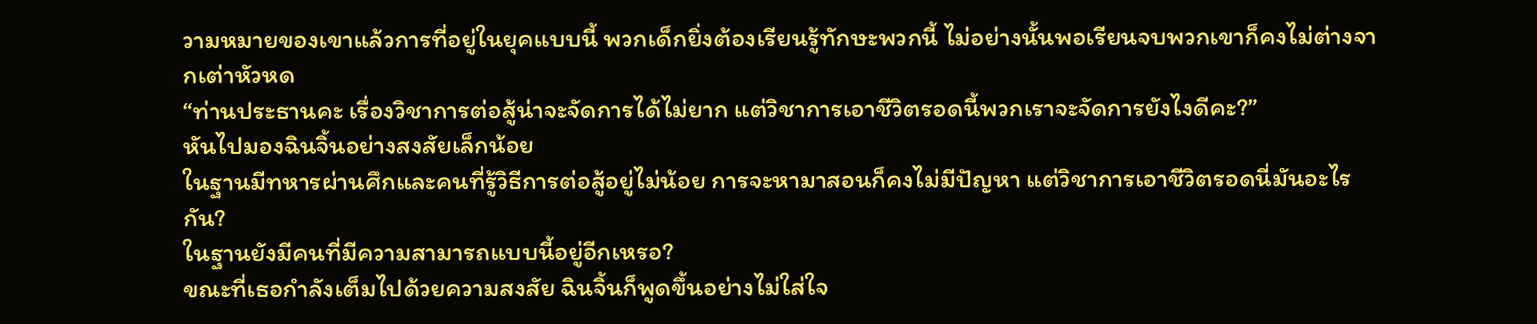วามหมายของเขาแล้วการที่อยู่ในยุคแบบนี้ พวกเด็กยิ่งต้องเรียนรู้ทักษะพวกนี้ ไม่อย่างนั้นพอเรียนจบพวกเขาก็คงไม่ต่างจากเต่าหัวหด
“ท่านประธานคะ เรื่องวิชาการต่อสู้น่าจะจัดการได้ไม่ยาก แต่วิชาการเอาชีวิตรอดนี้พวกเราจะจัดการยังไงดีคะ?”
หันไปมองฉินจิ้นอย่างสงสัยเล็กน้อย
ในฐานมีทหารผ่านศึกและคนที่รู้วิธีการต่อสู้อยู่ไม่น้อย การจะหามาสอนก็คงไม่มีปัญหา แต่วิชาการเอาชีวิตรอดนี่มันอะไรกัน?
ในฐานยังมีคนที่มีความสามารถแบบนี้อยู่อีกเหรอ?
ขณะที่เธอกำลังเต็มไปด้วยความสงสัย ฉินจิ้นก็พูดขึ้นอย่างไม่ใส่ใจ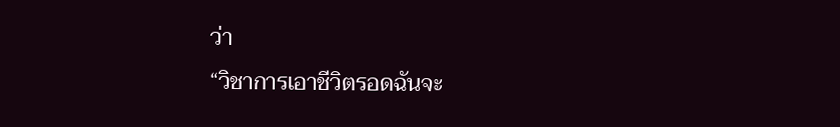ว่า
“วิชาการเอาชีวิตรอดฉันจะ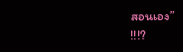สอนเอง”
!!!?